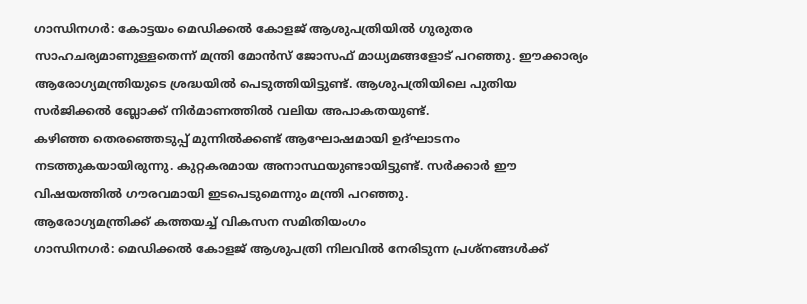ഗാന്ധിനഗർ: കോട്ടയം മെഡിക്കൽ കോളജ് ആശുപത്രിയിൽ ഗുരുതര സാഹചര്യമാണുള്ളതെന്ന് മന്ത്രി മോൻസ് ജോസഫ് മാധ്യമങ്ങളോട് പറഞ്ഞു. ഈക്കാര്യം ആരോഗ്യമന്ത്രിയുടെ ശ്രദ്ധയിൽ പെടുത്തിയിട്ടുണ്ട്. ആശുപത്രിയിലെ പുതിയ സർജിക്കൽ ബ്ലോക്ക് നിർമാണത്തിൽ വലിയ അപാകതയുണ്ട്.
കഴിഞ്ഞ തെരഞ്ഞെടുപ്പ് മുന്നിൽക്കണ്ട് ആഘോഷമായി ഉദ്ഘാടനം നടത്തുകയായിരുന്നു. കുറ്റകരമായ അനാസ്ഥയുണ്ടായിട്ടുണ്ട്. സർക്കാർ ഈ വിഷയത്തിൽ ഗൗരവമായി ഇടപെടുമെന്നും മന്ത്രി പറഞ്ഞു.
ആരോഗ്യമന്ത്രിക്ക് കത്തയച്ച് വികസന സമിതിയംഗം
ഗാന്ധിനഗർ: മെഡിക്കൽ കോളജ് ആശുപത്രി നിലവിൽ നേരിടുന്ന പ്രശ്നങ്ങൾക്ക്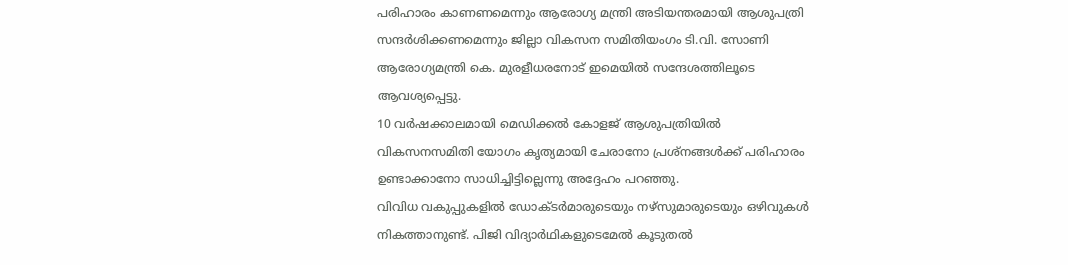പരിഹാരം കാണണമെന്നും ആരോഗ്യ മന്ത്രി അടിയന്തരമായി ആശുപത്രി സന്ദർശിക്കണമെന്നും ജില്ലാ വികസന സമിതിയംഗം ടി.വി. സോണി ആരോഗ്യമന്ത്രി കെ. മുരളീധരനോട് ഇമെയിൽ സന്ദേശത്തിലൂടെ ആവശ്യപ്പെട്ടു.
10 വർഷക്കാലമായി മെഡിക്കൽ കോളജ് ആശുപത്രിയിൽ വികസനസമിതി യോഗം കൃത്യമായി ചേരാനോ പ്രശ്നങ്ങൾക്ക് പരിഹാരം ഉണ്ടാക്കാനോ സാധിച്ചിട്ടില്ലെന്നു അദ്ദേഹം പറഞ്ഞു.
വിവിധ വകുപ്പുകളിൽ ഡോക്ടർമാരുടെയും നഴ്സുമാരുടെയും ഒഴിവുകൾ നികത്താനുണ്ട്. പിജി വിദ്യാർഥികളുടെമേൽ കൂടുതൽ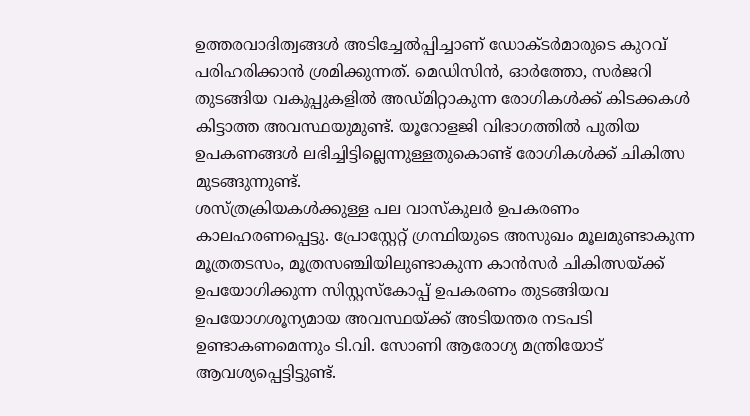ഉത്തരവാദിത്വങ്ങൾ അടിച്ചേൽപ്പിച്ചാണ് ഡോക്ടർമാരുടെ കുറവ് പരിഹരിക്കാൻ ശ്രമിക്കുന്നത്. മെഡിസിൻ, ഓർത്തോ, സർജറി തുടങ്ങിയ വകുപ്പുകളിൽ അഡ്മിറ്റാകുന്ന രോഗികൾക്ക് കിടക്കകൾ കിട്ടാത്ത അവസ്ഥയുമുണ്ട്. യൂറോളജി വിഭാഗത്തിൽ പുതിയ ഉപകണങ്ങൾ ലഭിച്ചിട്ടില്ലെന്നുള്ളതുകൊണ്ട് രോഗികൾക്ക് ചികിത്സ മുടങ്ങുന്നുണ്ട്.
ശസ്ത്രക്രിയകൾക്കുള്ള പല വാസ്കുലർ ഉപകരണം കാലഹരണപ്പെട്ടു. പ്രോസ്റ്റേറ്റ് ഗ്രന്ഥിയുടെ അസുഖം മൂലമുണ്ടാകുന്ന മൂത്രതടസം, മൂത്രസഞ്ചിയിലുണ്ടാകുന്ന കാൻസർ ചികിത്സയ്ക്ക് ഉപയോഗിക്കുന്ന സിസ്റ്റസ്കോപ്പ് ഉപകരണം തുടങ്ങിയവ ഉപയോഗശൂന്യമായ അവസ്ഥയ്ക്ക് അടിയന്തര നടപടി ഉണ്ടാകണമെന്നും ടി.വി. സോണി ആരോഗ്യ മന്ത്രിയോട് ആവശ്യപ്പെട്ടിട്ടുണ്ട്.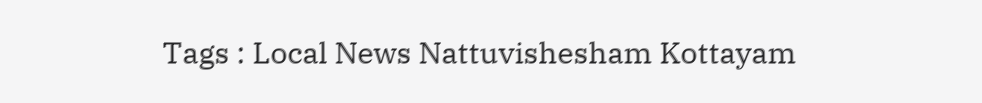Tags : Local News Nattuvishesham Kottayam